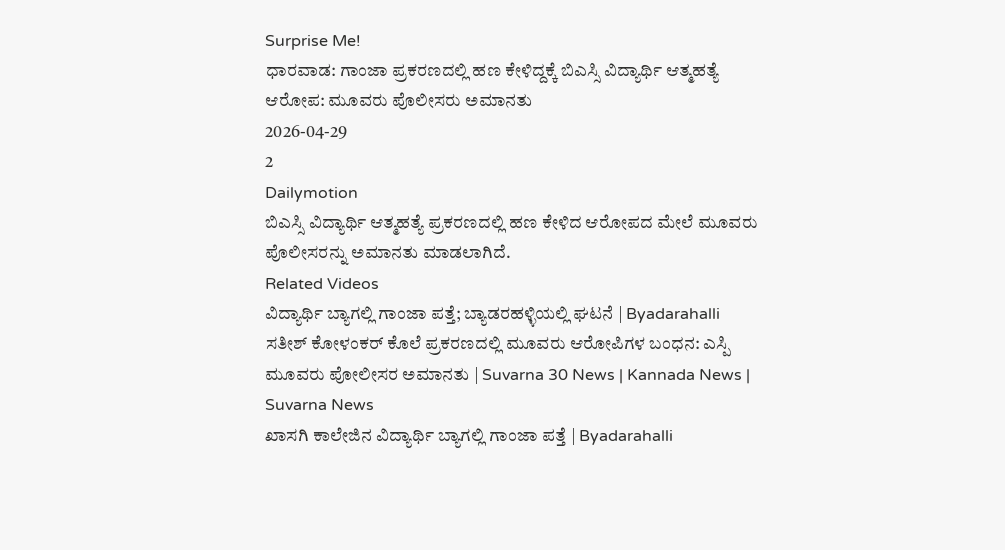Surprise Me!
ಧಾರವಾಡ: ಗಾಂಜಾ ಪ್ರಕರಣದಲ್ಲಿ ಹಣ ಕೇಳಿದ್ದಕ್ಕೆ ಬಿಎಸ್ಸಿ ವಿದ್ಯಾರ್ಥಿ ಆತ್ಮಹತ್ಯೆ ಆರೋಪ: ಮೂವರು ಪೊಲೀಸರು ಅಮಾನತು
2026-04-29
2
Dailymotion
ಬಿಎಸ್ಸಿ ವಿದ್ಯಾರ್ಥಿ ಆತ್ಮಹತ್ಯೆ ಪ್ರಕರಣದಲ್ಲಿ ಹಣ ಕೇಳಿದ ಆರೋಪದ ಮೇಲೆ ಮೂವರು ಪೊಲೀಸರನ್ನು ಅಮಾನತು ಮಾಡಲಾಗಿದೆ.
Related Videos
ವಿದ್ಯಾರ್ಥಿ ಬ್ಯಾಗಲ್ಲಿ ಗಾಂಜಾ ಪತ್ತೆ; ಬ್ಯಾಡರಹಳ್ಳಿಯಲ್ಲಿ ಘಟನೆ | Byadarahalli
ಸತೀಶ್ ಕೋಳಂಕರ್ ಕೊಲೆ ಪ್ರಕರಣದಲ್ಲಿ ಮೂವರು ಆರೋಪಿಗಳ ಬಂಧನ: ಎಸ್ಪಿ
ಮೂವರು ಪೋಲೀಸರ ಅಮಾನತು | Suvarna 30 News | Kannada News | Suvarna News
ಖಾಸಗಿ ಕಾಲೇಜಿನ ವಿದ್ಯಾರ್ಥಿ ಬ್ಯಾಗಲ್ಲಿ ಗಾಂಜಾ ಪತ್ತೆ | Byadarahalli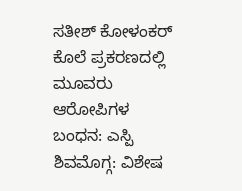ಸತೀಶ್ ಕೋಳಂಕರ್ ಕೊಲೆ ಪ್ರಕರಣದಲ್ಲಿ ಮೂವರು ಆರೋಪಿಗಳ ಬಂಧನ: ಎಸ್ಪಿ
ಶಿವಮೊಗ್ಗ: ವಿಶೇಷ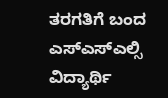ತರಗತಿಗೆ ಬಂದ ಎಸ್ಎಸ್ಎಲ್ಸಿ ವಿದ್ಯಾರ್ಥಿ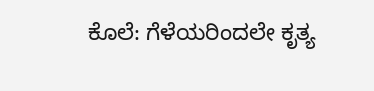ಕೊಲೆ: ಗೆಳೆಯರಿಂದಲೇ ಕೃತ್ಯ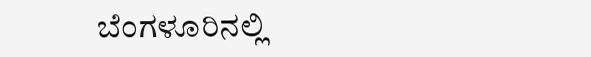ಬೆಂಗಳೂರಿನಲ್ಲಿ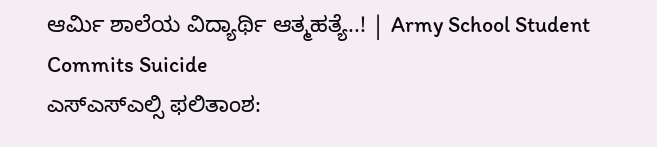ಆರ್ಮಿ ಶಾಲೆಯ ವಿದ್ಯಾರ್ಥಿ ಆತ್ಮಹತ್ಯೆ..! | Army School Student Commits Suicide
ಎಸ್ಎಸ್ಎಲ್ಸಿ ಫಲಿತಾಂಶ: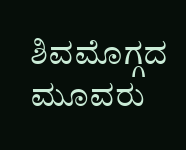ಶಿವಮೊಗ್ಗದ ಮೂವರು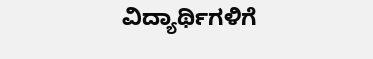ವಿದ್ಯಾರ್ಥಿಗಳಿಗೆ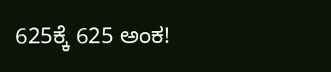625ಕ್ಕೆ 625 ಅಂಕ!